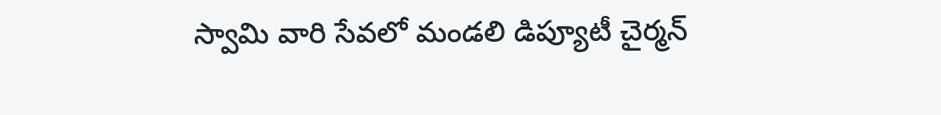స్వామి వారి సేవలో మండలి డిప్యూటీ చైర్మన్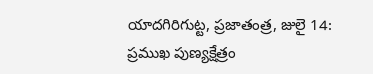యాదగిరిగుట్ట, ప్రజాతంత్ర, జులై 14: ప్రముఖ పుణ్యక్షేత్రం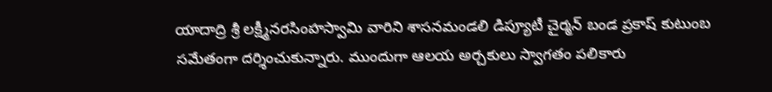యాదాద్రి శ్రీ లక్ష్మీనరసింహస్వామి వారిని శాసనమండలి డిప్యూటీ చైర్మన్ బండ ప్రకాష్ కుటుంబ సమేతంగా దర్శించుకున్నారు. ముందుగా ఆలయ అర్చకులు స్వాగతం పలికారు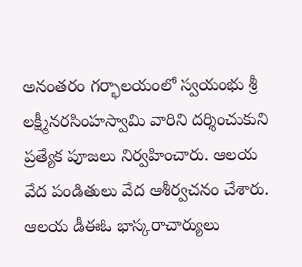అనంతరం గర్భాలయంలో స్వయంభు శ్రీ లక్ష్మీనరసింహస్వామి వారిని దర్శించుకుని ప్రత్యేక పూజలు నిర్వహించారు. ఆలయ వేద పండితులు వేద ఆశీర్వచనం చేశారు. ఆలయ డీఈఓ భాస్కరాచార్యులు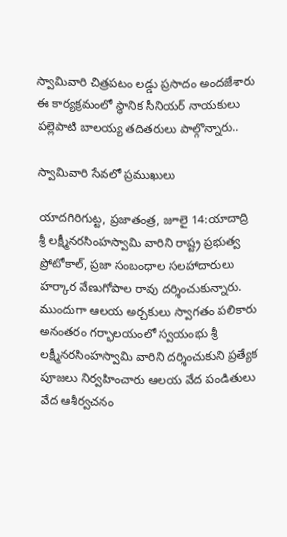స్వామివారి చిత్రపటం లడ్డు ప్రసాదం అందజేశారు ఈ కార్యక్రమంలో స్థానిక సీనియర్ నాయకులు పల్లెపాటి బాలయ్య తదితరులు పాల్గొన్నారు..

స్వామివారి సేవలో ప్రముఖులు

యాదగిరిగుట్ట, ప్రజాతంత్ర, జూలై 14:యాదాద్రి శ్రీ లక్ష్మీనరసింహస్వామి వారిని రాష్ట్ర ప్రభుత్వ ప్రోటోకాల్, ప్రజా సంబంధాల సలహాదారులు హర్కార వేణుగోపాల రావు దర్శించుకున్నారు. ముందుగా ఆలయ అర్చకులు స్వాగతం పలికారు అనంతరం గర్భాలయంలో స్వయంభు శ్రీ లక్ష్మీనరసింహస్వామి వారిని దర్శించుకుని ప్రత్యేక పూజలు నిర్వహించారు ఆలయ వేద పండితులు వేద ఆశీర్వచనం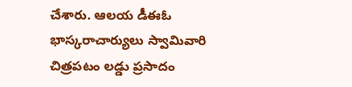చేశారు. ఆలయ డీఈఓ భాస్కరాచార్యులు స్వామివారి చిత్రపటం లడ్డు ప్రసాదం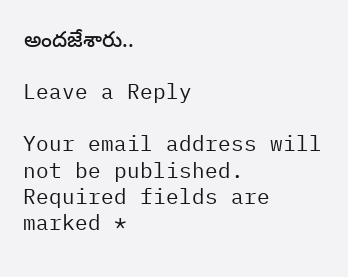అందజేశారు..

Leave a Reply

Your email address will not be published. Required fields are marked *